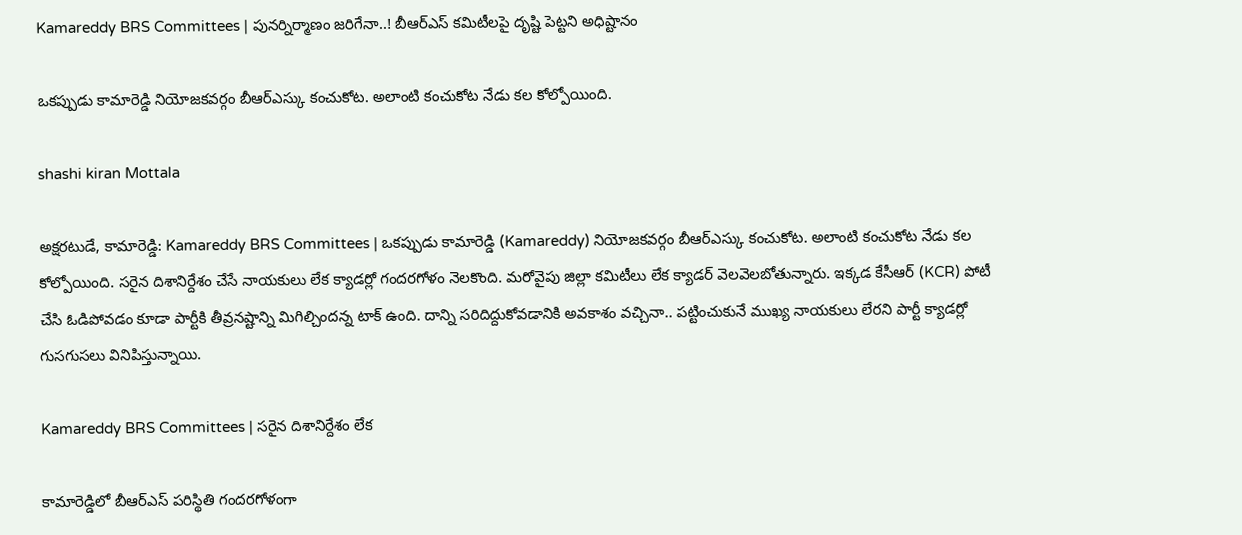Kamareddy BRS Committees | పునర్నిర్మాణం జరిగేనా..! బీఆర్ఎస్ కమిటీలపై దృష్టి పెట్టని అధిష్టానం

ఒకప్పుడు కామారెడ్డి నియోజకవర్గం బీఆర్ఎస్కు కంచుకోట. అలాంటి కంచుకోట నేడు కల కోల్పోయింది.

shashi kiran Mottala

అక్షరటుడే, కామారెడ్డి: Kamareddy BRS Committees | ఒకప్పుడు కామారెడ్డి (Kamareddy) నియోజకవర్గం బీఆర్ఎస్కు కంచుకోట. అలాంటి కంచుకోట నేడు కల కోల్పోయింది. సరైన దిశానిర్దేశం చేసే నాయకులు లేక క్యాడర్లో గందరగోళం నెలకొంది. మరోవైపు జిల్లా కమిటీలు లేక క్యాడర్ వెలవెలబోతున్నారు. ఇక్కడ కేసీఆర్ (KCR) పోటీ చేసి ఓడిపోవడం కూడా పార్టీకి తీవ్రనష్టాన్ని మిగిల్చిందన్న టాక్ ఉంది. దాన్ని సరిదిద్దుకోవడానికి అవకాశం వచ్చినా.. పట్టించుకునే ముఖ్య నాయకులు లేరని పార్టీ క్యాడర్లో గుసగుసలు వినిపిస్తున్నాయి.

Kamareddy BRS Committees | సరైన దిశానిర్దేశం లేక

కామారెడ్డిలో బీఆర్ఎస్ పరిస్థితి గందరగోళంగా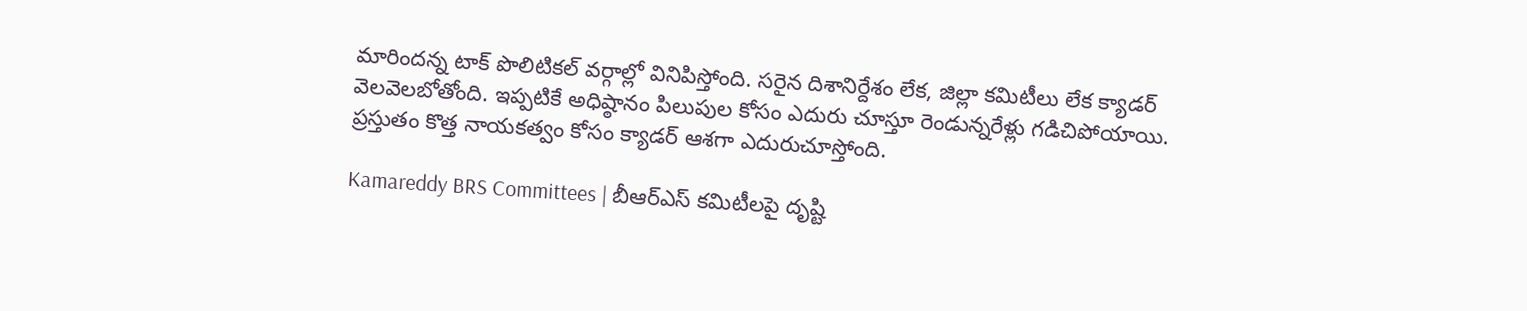మారిందన్న టాక్ పొలిటికల్ వర్గాల్లో వినిపిస్తోంది. సరైన దిశానిర్దేశం లేక, జిల్లా కమిటీలు లేక క్యాడర్ వెలవెలబోతోంది. ఇప్పటికే అధిష్ఠానం పిలుపుల కోసం ఎదురు చూస్తూ రెండున్నరేళ్లు గడిచిపోయాయి. ప్రస్తుతం కొత్త నాయకత్వం కోసం క్యాడర్ ఆశగా ఎదురుచూస్తోంది.

Kamareddy BRS Committees | బీఆర్ఎస్ కమిటీలపై దృష్టి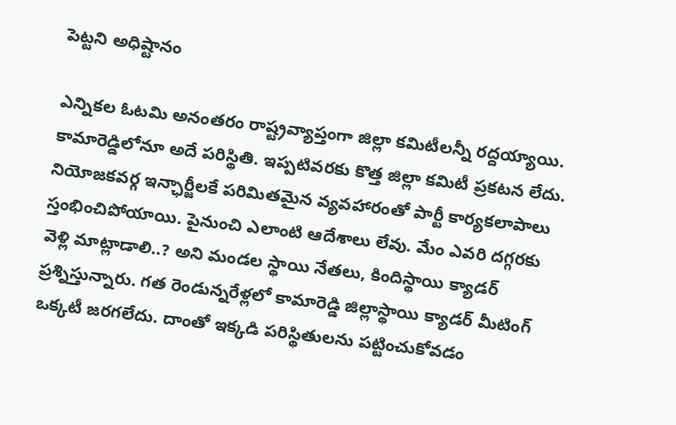పెట్టని అధిష్టానం

ఎన్నికల ఓటమి అనంతరం రాష్ట్రవ్యాప్తంగా జిల్లా కమిటీలన్నీ రద్దయ్యాయి. కామారెడ్డిలోనూ అదే పరిస్థితి. ఇప్పటివరకు కొత్త జిల్లా కమిటీ ప్రకటన లేదు. నియోజకవర్గ ఇన్ఛార్జీలకే పరిమితమైన వ్యవహారంతో పార్టీ కార్యకలాపాలు స్తంభించిపోయాయి. పైనుంచి ఎలాంటి ఆదేశాలు లేవు. మేం ఎవరి దగ్గరకు వెళ్లి మాట్లాడాలి..? అని మండల స్థాయి నేతలు, కిందిస్థాయి క్యాడర్ ప్రశ్నిస్తున్నారు. గత రెండున్నరేళ్లలో కామారెడ్డి జిల్లాస్థాయి క్యాడర్ మీటింగ్ ఒక్కటీ జరగలేదు. దాంతో ఇక్కడి పరిస్థితులను పట్టించుకోవడం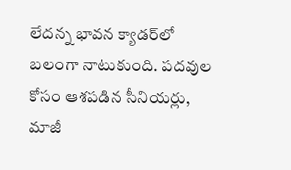లేదన్న భావన క్యాడర్‌లో బలంగా నాటుకుంది. పదవుల కోసం ఆశపడిన సీనియర్లు, మాజీ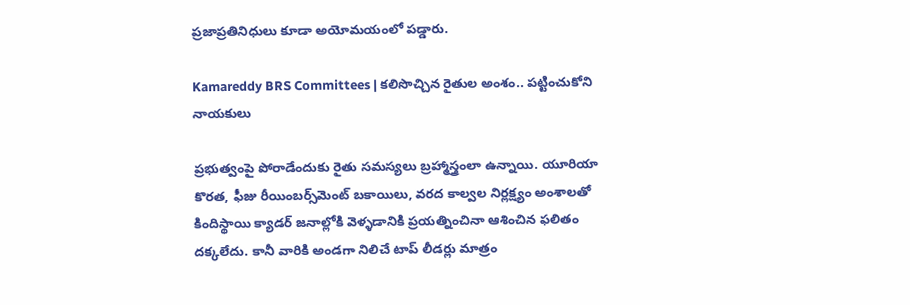ప్రజాప్రతినిధులు కూడా అయోమయంలో పడ్డారు.

Kamareddy BRS Committees | కలిసొచ్చిన రైతుల అంశం.. పట్టించుకోని నాయకులు

ప్రభుత్వంపై పోరాడేందుకు రైతు సమస్యలు బ్రహ్మాస్త్రంలా ఉన్నాయి. యూరియా కొరత, ఫీజు రీయింబర్స్‌మెంట్ బకాయిలు, వరద కాల్వల నిర్లక్ష్యం అంశాలతో కిందిస్థాయి క్యాడర్ జనాల్లోకి వెళ్ళడానికి ప్రయత్నించినా ఆశించిన ఫలితం దక్కలేదు. కానీ వారికి అండగా నిలిచే టాప్ లీడర్లు మాత్రం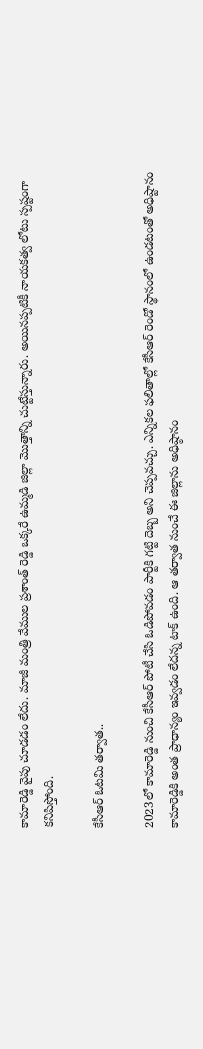కామారెడ్డి వైపు చూడడం లేదు. మాజీ మంత్రి వేముల ప్రశాంత్ రెడ్డి ఒక్కరే ఉమ్మడి జిల్లా మొత్తాన్ని చుట్టేస్తున్నారు. అయినప్పటికీ నాయకత్వ లోటు స్పష్టంగా కనిపిస్తోంది.

కేసీఆర్ ఓటమి తర్వాత..

2023లో కామారెడ్డి నుంచి కేసీఆర్ పోటీ చేసి ఓడిపోవడం పార్టీకి గట్టి దెబ్బ అని చెప్పవచ్చు. ఎన్నికల ఫలితాల్లో కేసీఆర్ రెండో స్థానంలో ఉండటంతో అధిష్టానం కామారెడ్డికి అంత ప్రాధాన్యం ఇవ్వడం లేదన్న టాక్ ఉంది. ఆ తర్వాత నుంచే ఈ జిల్లాను అధిష్ఠానం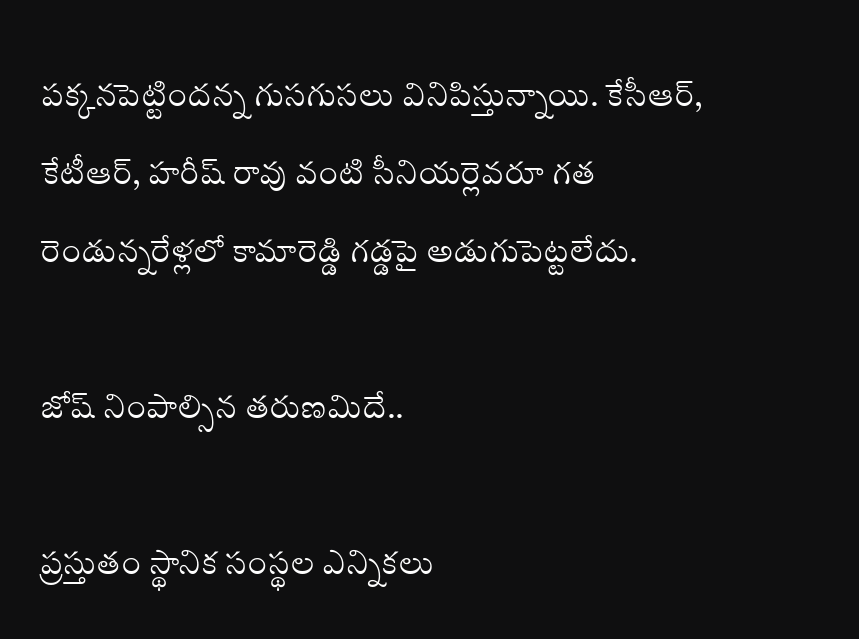పక్కనపెట్టిందన్న గుసగుసలు వినిపిస్తున్నాయి. కేసీఆర్, కేటీఆర్, హరీష్ రావు వంటి సీనియర్లెవరూ గత రెండున్నరేళ్లలో కామారెడ్డి గడ్డపై అడుగుపెట్టలేదు.

జోష్ నింపాల్సిన తరుణమిదే..

ప్రస్తుతం స్థానిక సంస్థల ఎన్నికలు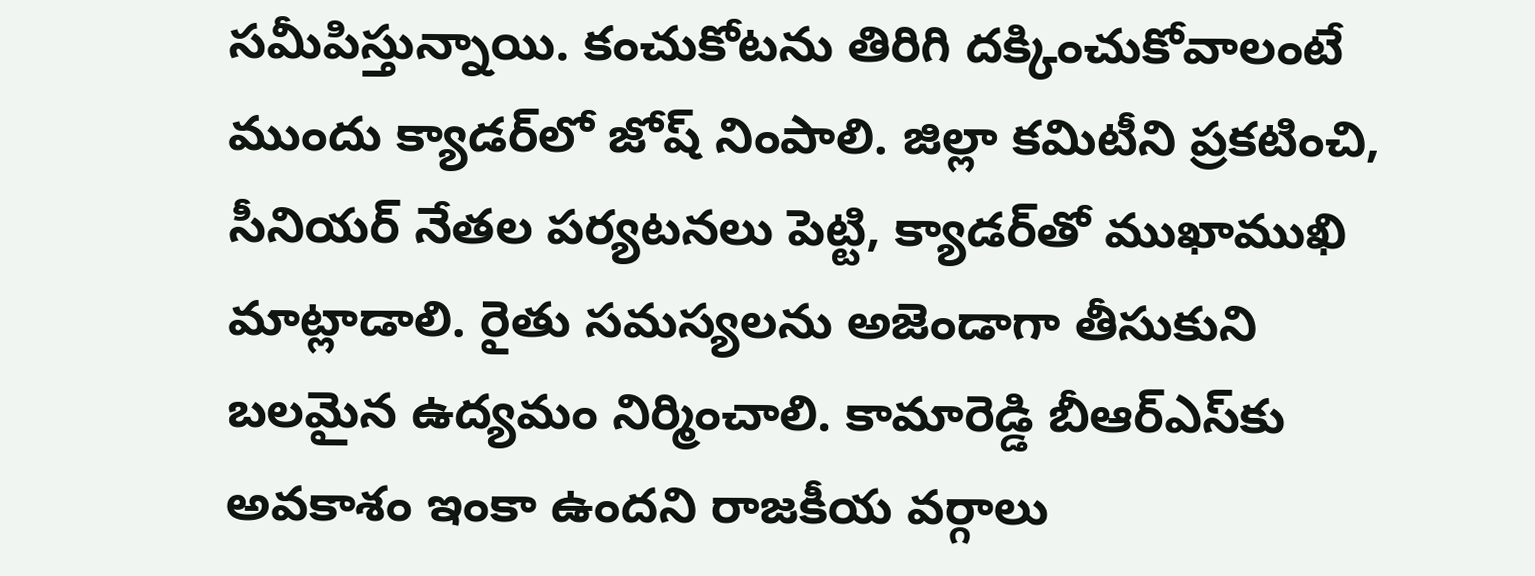సమీపిస్తున్నాయి. కంచుకోటను తిరిగి దక్కించుకోవాలంటే ముందు క్యాడర్‌లో జోష్ నింపాలి. జిల్లా కమిటీని ప్రకటించి, సీనియర్ నేతల పర్యటనలు పెట్టి, క్యాడర్‌తో ముఖాముఖి మాట్లాడాలి. రైతు సమస్యలను అజెండాగా తీసుకుని బలమైన ఉద్యమం నిర్మించాలి. కామారెడ్డి బీఆర్ఎస్‌కు అవకాశం ఇంకా ఉందని రాజకీయ వర్గాలు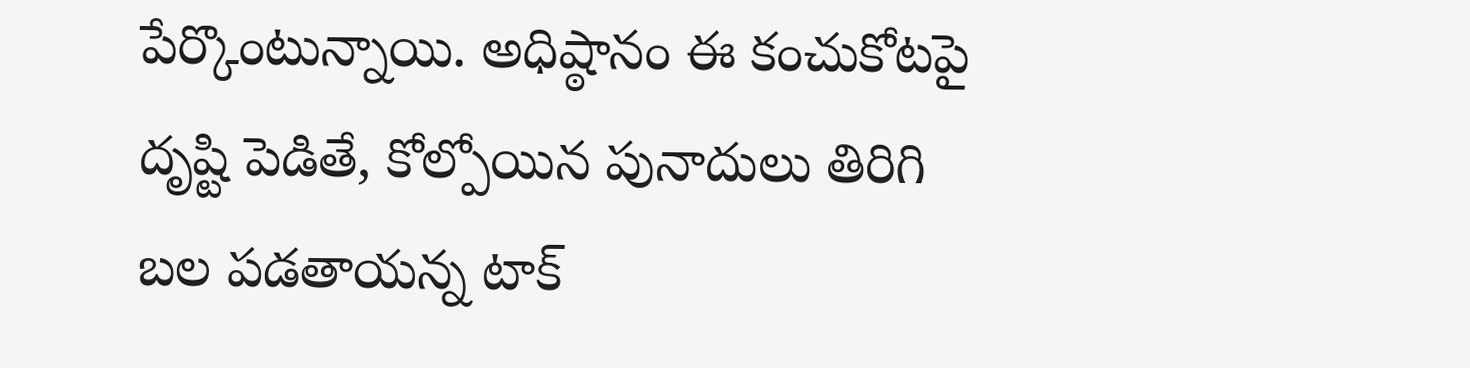పేర్కొంటున్నాయి. అధిష్ఠానం ఈ కంచుకోటపై దృష్టి పెడితే, కోల్పోయిన పునాదులు తిరిగి బల పడతాయన్న టాక్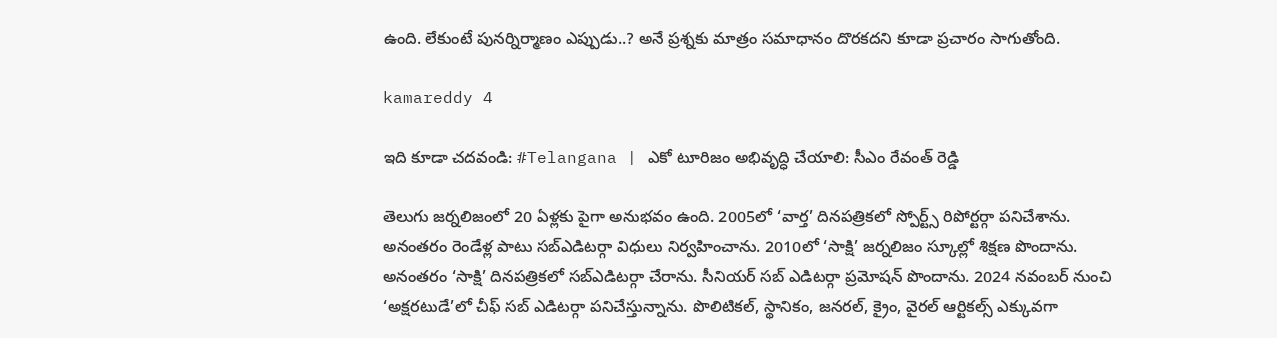ఉంది. లేకుంటే పునర్నిర్మాణం ఎప్పుడు..? అనే ప్రశ్నకు మాత్రం సమాధానం దొరకదని కూడా ప్రచారం సాగుతోంది.

kamareddy 4

ఇది కూడా చదవండి: #Telangana | ఎకో టూరిజం అభివృద్ధి చేయాలి: సీఎం రేవంత్ రెడ్డి

తెలుగు జర్నలిజంలో 20 ఏళ్లకు పైగా అనుభవం ఉంది. 2005లో ‘వార్త’ దినపత్రికలో స్పోర్ట్స్ రిపోర్టర్గా పనిచేశాను. అనంతరం రెండేళ్ల పాటు సబ్ఎడిటర్గా విధులు నిర్వహించాను. 2010లో ‘సాక్షి’ జర్నలిజం స్కూల్లో శిక్షణ పొందాను. అనంతరం ‘సాక్షి’ దినపత్రికలో సబ్ఎడిటర్గా చేరాను. సీనియర్ సబ్ ఎడిటర్గా ప్రమోషన్ పొందాను. 2024 నవంబర్ నుంచి ‘అక్షరటుడే’లో చీఫ్ సబ్ ఎడిటర్గా పనిచేస్తున్నాను. పొలిటికల్, స్థానికం, జనరల్, క్రైం, వైరల్ ఆర్టికల్స్ ఎక్కువగా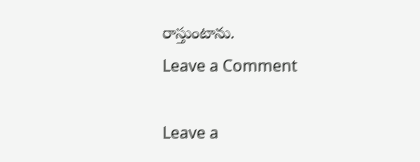రాస్తుంటాను.
Leave a Comment

Leave a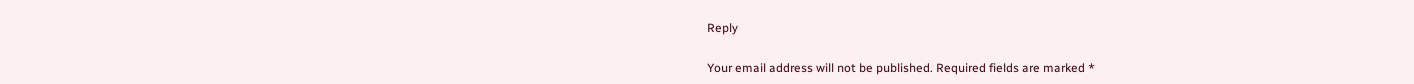Reply

Your email address will not be published. Required fields are marked *